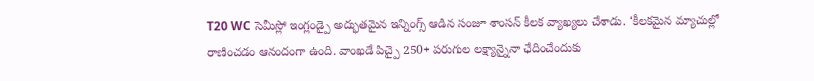T20 WC సెమీస్లో ఇంగ్లండ్పై అద్భుతమైన ఇన్నింగ్స్ ఆడిన సంజూ శాంసన్ కీలక వ్యాఖ్యలు చేశాడు. ‘కీలకమైన మ్యాచుల్లో రాణించడం ఆనందంగా ఉంది. వాంఖడే పిచ్పై 250+ పరుగుల లక్ష్యాన్నైనా ఛేదించేందుకు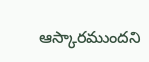ఆస్కారముందని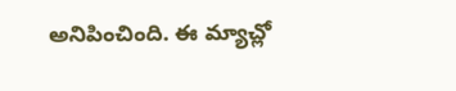అనిపించింది. ఈ మ్యాచ్లో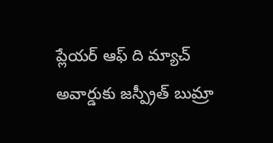ప్లేయర్ ఆఫ్ ది మ్యాచ్ అవార్డుకు జస్ప్రీత్ బుమ్రా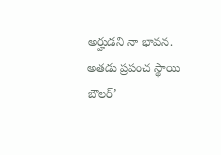అర్హుడని నా భావన. అతడు ప్రపంచ స్థాయి బౌలర్’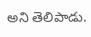అని తెలిపాడు.